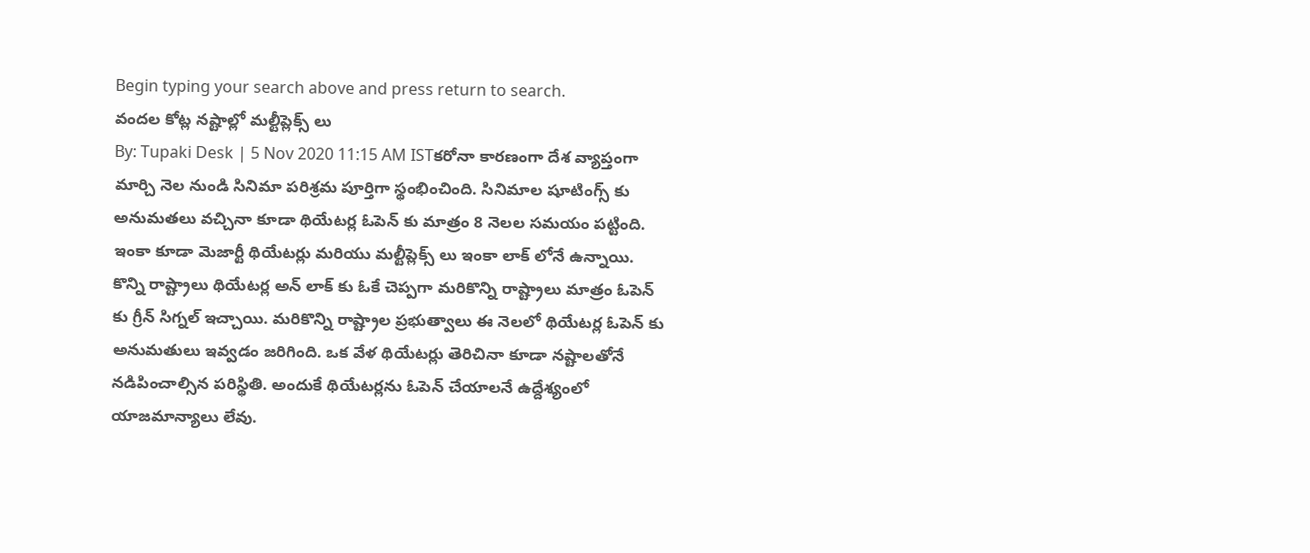Begin typing your search above and press return to search.
వందల కోట్ల నష్టాల్లో మల్టీప్లెక్స్ లు
By: Tupaki Desk | 5 Nov 2020 11:15 AM ISTకరోనా కారణంగా దేశ వ్యాప్తంగా మార్చి నెల నుండి సినిమా పరిశ్రమ పూర్తిగా స్థంభించింది. సినిమాల షూటింగ్స్ కు అనుమతలు వచ్చినా కూడా థియేటర్ల ఓపెన్ కు మాత్రం 8 నెలల సమయం పట్టింది. ఇంకా కూడా మెజార్టీ థియేటర్లు మరియు మల్టీప్లెక్స్ లు ఇంకా లాక్ లోనే ఉన్నాయి. కొన్ని రాష్ట్రాలు థియేటర్ల అన్ లాక్ కు ఓకే చెప్పగా మరికొన్ని రాష్ట్రాలు మాత్రం ఓపెన్ కు గ్రీన్ సిగ్నల్ ఇచ్చాయి. మరికొన్ని రాష్ట్రాల ప్రభుత్వాలు ఈ నెలలో థియేటర్ల ఓపెన్ కు అనుమతులు ఇవ్వడం జరిగింది. ఒక వేళ థియేటర్లు తెరిచినా కూడా నష్టాలతోనే నడిపించాల్సిన పరిస్థితి. అందుకే థియేటర్లను ఓపెన్ చేయాలనే ఉద్దేశ్యంలో యాజమాన్యాలు లేవు.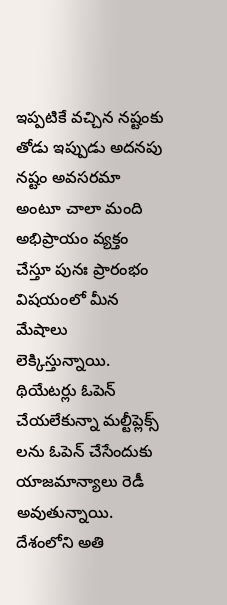ఇప్పటికే వచ్చిన నష్టంకు తోడు ఇప్పుడు అదనపు నష్టం అవసరమా అంటూ చాలా మంది అభిప్రాయం వ్యక్తం చేస్తూ పునః ప్రారంభం విషయంలో మీన మేషాలు లెక్కిస్తున్నాయి. థియేటర్లు ఓపెన్ చేయలేకున్నా మల్టీప్లెక్స్ లను ఓపెన్ చేసేందుకు యాజమాన్యాలు రెడీ అవుతున్నాయి. దేశంలోని అతి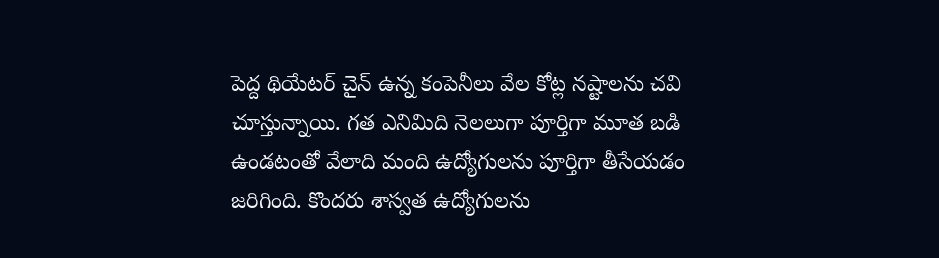పెద్ద థియేటర్ చైన్ ఉన్న కంపెనీలు వేల కోట్ల నష్టాలను చవి చూస్తున్నాయి. గత ఎనిమిది నెలలుగా పూర్తిగా మూత బడి ఉండటంతో వేలాది మంది ఉద్యోగులను పూర్తిగా తీసేయడం జరిగింది. కొందరు శాస్వత ఉద్యోగులను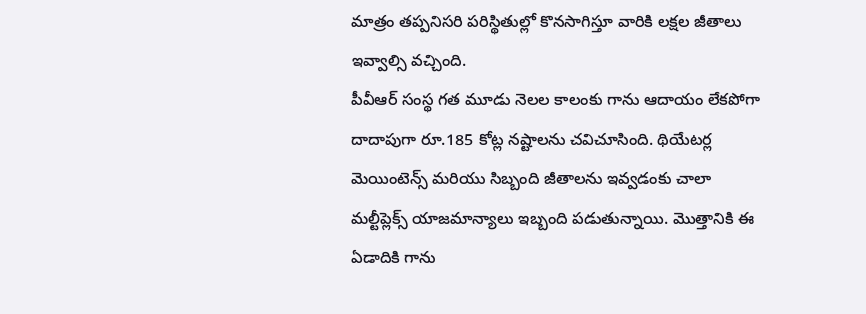మాత్రం తప్పనిసరి పరిస్థితుల్లో కొనసాగిస్తూ వారికి లక్షల జీతాలు ఇవ్వాల్సి వచ్చింది.
పీవీఆర్ సంస్థ గత మూడు నెలల కాలంకు గాను ఆదాయం లేకపోగా దాదాపుగా రూ.185 కోట్ల నష్టాలను చవిచూసింది. థియేటర్ల మెయింటెన్స్ మరియు సిబ్బంది జీతాలను ఇవ్వడంకు చాలా మల్టీప్లెక్స్ యాజమాన్యాలు ఇబ్బంది పడుతున్నాయి. మొత్తానికి ఈ ఏడాదికి గాను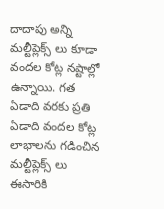దాదాపు అన్ని మల్టీప్లెక్స్ లు కూడా వందల కోట్ల నష్టాల్లో ఉన్నాయి. గత ఏడాది వరకు ప్రతి ఏడాది వందల కోట్ల లాభాలను గడించిన మల్టీప్లెక్స్ లు ఈసారికి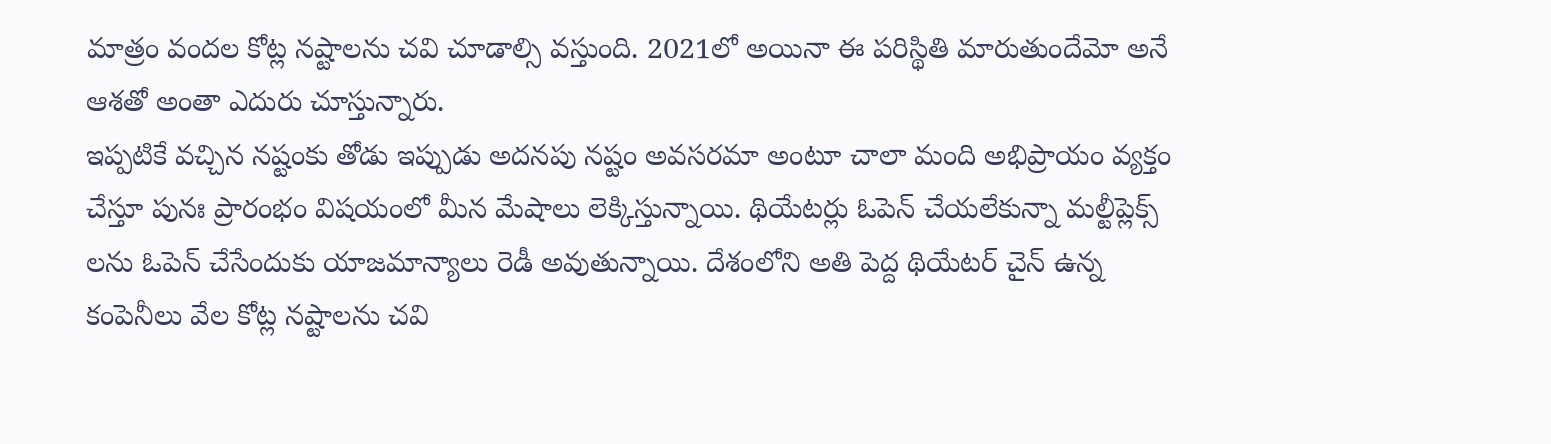మాత్రం వందల కోట్ల నష్టాలను చవి చూడాల్సి వస్తుంది. 2021లో అయినా ఈ పరిస్థితి మారుతుందేమో అనే ఆశతో అంతా ఎదురు చూస్తున్నారు.
ఇప్పటికే వచ్చిన నష్టంకు తోడు ఇప్పుడు అదనపు నష్టం అవసరమా అంటూ చాలా మంది అభిప్రాయం వ్యక్తం చేస్తూ పునః ప్రారంభం విషయంలో మీన మేషాలు లెక్కిస్తున్నాయి. థియేటర్లు ఓపెన్ చేయలేకున్నా మల్టీప్లెక్స్ లను ఓపెన్ చేసేందుకు యాజమాన్యాలు రెడీ అవుతున్నాయి. దేశంలోని అతి పెద్ద థియేటర్ చైన్ ఉన్న కంపెనీలు వేల కోట్ల నష్టాలను చవి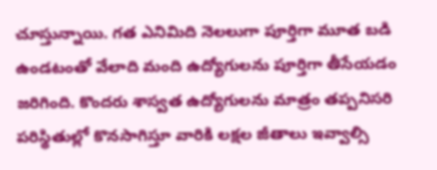చూస్తున్నాయి. గత ఎనిమిది నెలలుగా పూర్తిగా మూత బడి ఉండటంతో వేలాది మంది ఉద్యోగులను పూర్తిగా తీసేయడం జరిగింది. కొందరు శాస్వత ఉద్యోగులను మాత్రం తప్పనిసరి పరిస్థితుల్లో కొనసాగిస్తూ వారికి లక్షల జీతాలు ఇవ్వాల్సి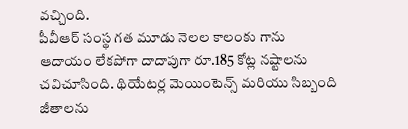వచ్చింది.
పీవీఆర్ సంస్థ గత మూడు నెలల కాలంకు గాను ఆదాయం లేకపోగా దాదాపుగా రూ.185 కోట్ల నష్టాలను చవిచూసింది. థియేటర్ల మెయింటెన్స్ మరియు సిబ్బంది జీతాలను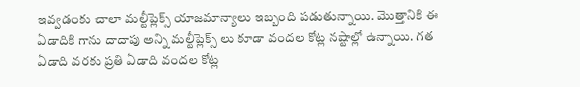ఇవ్వడంకు చాలా మల్టీప్లెక్స్ యాజమాన్యాలు ఇబ్బంది పడుతున్నాయి. మొత్తానికి ఈ ఏడాదికి గాను దాదాపు అన్ని మల్టీప్లెక్స్ లు కూడా వందల కోట్ల నష్టాల్లో ఉన్నాయి. గత ఏడాది వరకు ప్రతి ఏడాది వందల కోట్ల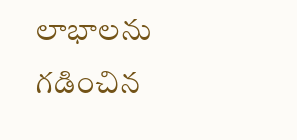లాభాలను గడించిన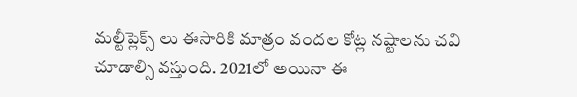మల్టీప్లెక్స్ లు ఈసారికి మాత్రం వందల కోట్ల నష్టాలను చవి చూడాల్సి వస్తుంది. 2021లో అయినా ఈ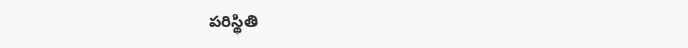పరిస్థితి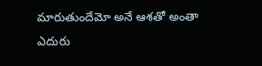మారుతుందేమో అనే ఆశతో అంతా ఎదురు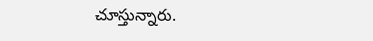చూస్తున్నారు.